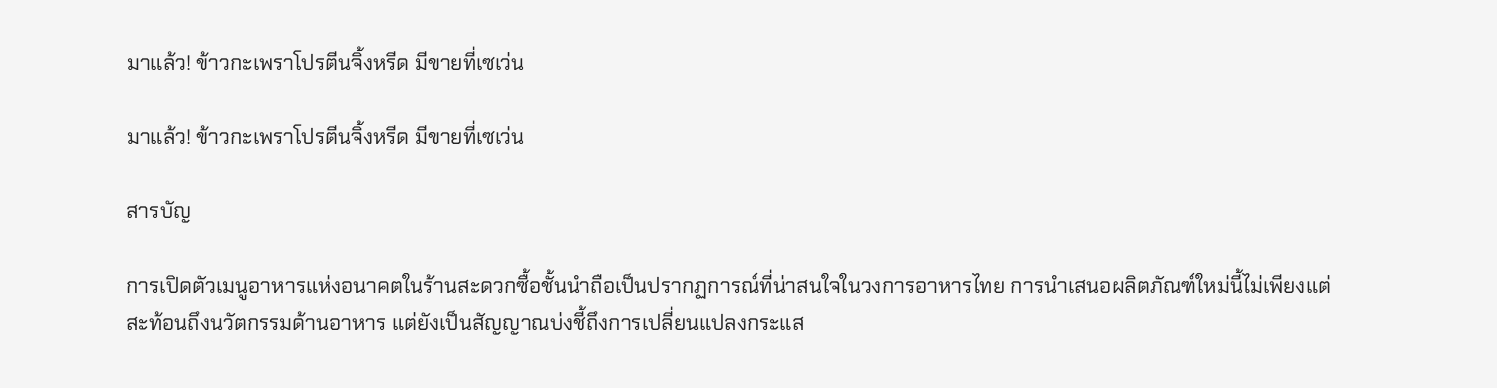มาแล้ว! ข้าวกะเพราโปรตีนจิ้งหรีด มีขายที่เซเว่น

มาแล้ว! ข้าวกะเพราโปรตีนจิ้งหรีด มีขายที่เซเว่น

สารบัญ

การเปิดตัวเมนูอาหารแห่งอนาคตในร้านสะดวกซื้อชั้นนำถือเป็นปรากฏการณ์ที่น่าสนใจในวงการอาหารไทย การนำเสนอผลิตภัณฑ์ใหม่นี้ไม่เพียงแต่สะท้อนถึงนวัตกรรมด้านอาหาร แต่ยังเป็นสัญญาณบ่งชี้ถึงการเปลี่ยนแปลงกระแส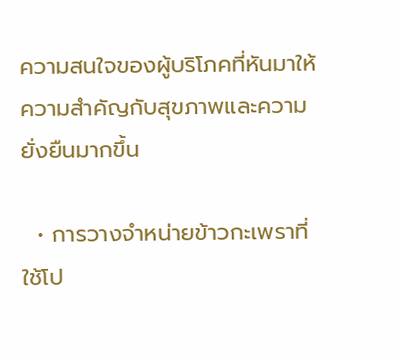ความสนใจของผู้บริโภคที่หันมาให้ความสำคัญกับสุขภาพและความยั่งยืนมากขึ้น

  • การวางจำหน่ายข้าวกะเพราที่ใช้โป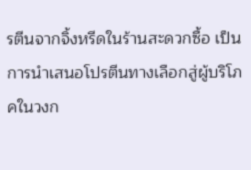รตีนจากจิ้งหรีดในร้านสะดวกซื้อ เป็นการนำเสนอโปรตีนทางเลือกสู่ผู้บริโภคในวงก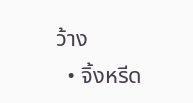ว้าง
  • จิ้งหรีด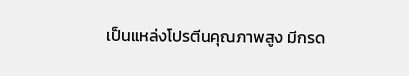เป็นแหล่งโปรตีนคุณภาพสูง มีกรด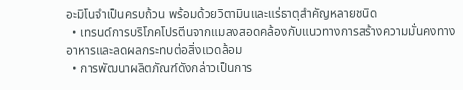อะมิโนจำเป็นครบถ้วน พร้อมด้วยวิตามินและแร่ธาตุสำคัญหลายชนิด
  • เทรนด์การบริโภคโปรตีนจากแมลงสอดคล้องกับแนวทางการสร้างความมั่นคงทางอาหารและลดผลกระทบต่อสิ่งแวดล้อม
  • การพัฒนาผลิตภัณฑ์ดังกล่าวเป็นการ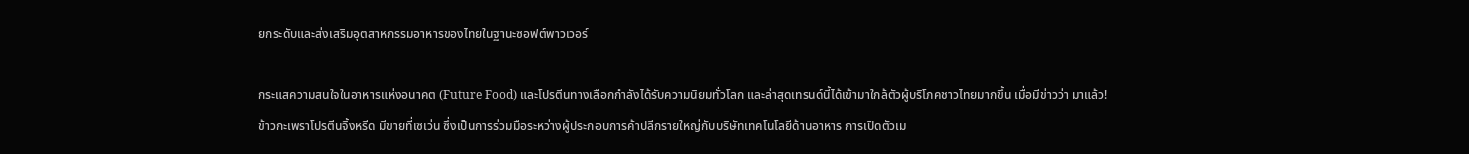ยกระดับและส่งเสริมอุตสาหกรรมอาหารของไทยในฐานะซอฟต์พาวเวอร์

กระแสความสนใจในอาหารแห่งอนาคต (Future Food) และโปรตีนทางเลือกกำลังได้รับความนิยมทั่วโลก และล่าสุดเทรนด์นี้ได้เข้ามาใกล้ตัวผู้บริโภคชาวไทยมากขึ้น เมื่อมีข่าวว่า มาแล้ว! ข้าวกะเพราโปรตีนจิ้งหรีด มีขายที่เซเว่น ซึ่งเป็นการร่วมมือระหว่างผู้ประกอบการค้าปลีกรายใหญ่กับบริษัทเทคโนโลยีด้านอาหาร การเปิดตัวเม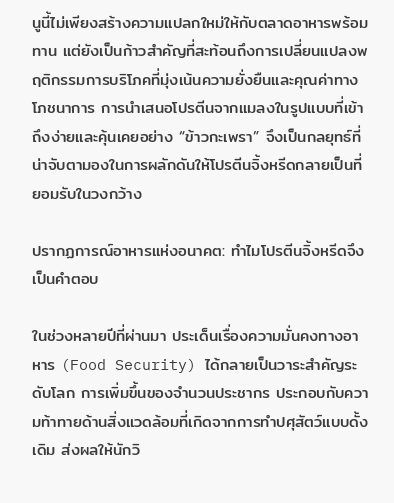นูนี้ไม่เพียงสร้างความแปลกใหม่ให้กับตลาดอาหารพร้อมทาน แต่ยังเป็นก้าวสำคัญที่สะท้อนถึงการเปลี่ยนแปลงพฤติกรรมการบริโภคที่มุ่งเน้นความยั่งยืนและคุณค่าทางโภชนาการ การนำเสนอโปรตีนจากแมลงในรูปแบบที่เข้าถึงง่ายและคุ้นเคยอย่าง “ข้าวกะเพรา” จึงเป็นกลยุทธ์ที่น่าจับตามองในการผลักดันให้โปรตีนจิ้งหรีดกลายเป็นที่ยอมรับในวงกว้าง

ปรากฏการณ์อาหารแห่งอนาคต: ทำไมโปรตีนจิ้งหรีดจึงเป็นคำตอบ

ในช่วงหลายปีที่ผ่านมา ประเด็นเรื่องความมั่นคงทางอาหาร (Food Security) ได้กลายเป็นวาระสำคัญระดับโลก การเพิ่มขึ้นของจำนวนประชากร ประกอบกับความท้าทายด้านสิ่งแวดล้อมที่เกิดจากการทำปศุสัตว์แบบดั้งเดิม ส่งผลให้นักวิ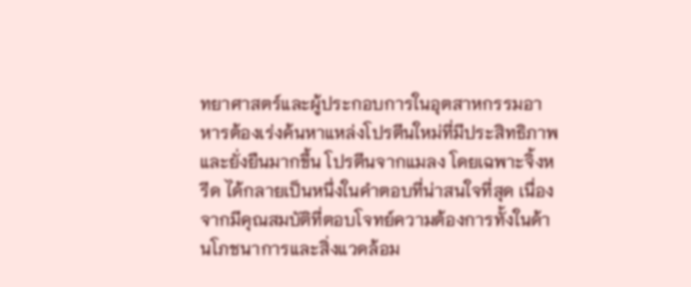ทยาศาสตร์และผู้ประกอบการในอุตสาหกรรมอาหารต้องเร่งค้นหาแหล่งโปรตีนใหม่ที่มีประสิทธิภาพและยั่งยืนมากขึ้น โปรตีนจากแมลง โดยเฉพาะจิ้งหรีด ได้กลายเป็นหนึ่งในคำตอบที่น่าสนใจที่สุด เนื่องจากมีคุณสมบัติที่ตอบโจทย์ความต้องการทั้งในด้านโภชนาการและสิ่งแวดล้อม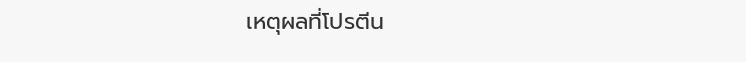เหตุผลที่โปรตีน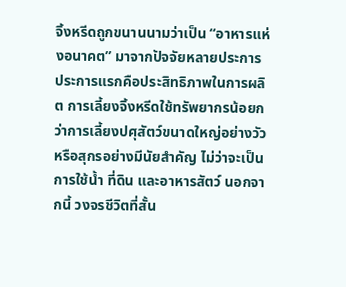จิ้งหรีดถูกขนานนามว่าเป็น “อาหารแห่งอนาคต” มาจากปัจจัยหลายประการ ประการแรกคือประสิทธิภาพในการผลิต การเลี้ยงจิ้งหรีดใช้ทรัพยากรน้อยกว่าการเลี้ยงปศุสัตว์ขนาดใหญ่อย่างวัวหรือสุกรอย่างมีนัยสำคัญ ไม่ว่าจะเป็นการใช้น้ำ ที่ดิน และอาหารสัตว์ นอกจากนี้ วงจรชีวิตที่สั้น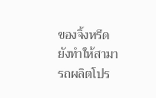ของจิ้งหรีดยังทำให้สามารถผลิตโปร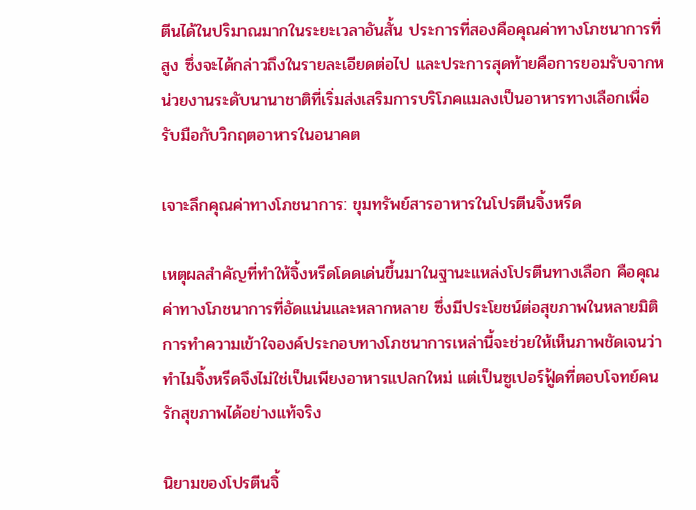ตีนได้ในปริมาณมากในระยะเวลาอันสั้น ประการที่สองคือคุณค่าทางโภชนาการที่สูง ซึ่งจะได้กล่าวถึงในรายละเอียดต่อไป และประการสุดท้ายคือการยอมรับจากหน่วยงานระดับนานาชาติที่เริ่มส่งเสริมการบริโภคแมลงเป็นอาหารทางเลือกเพื่อรับมือกับวิกฤตอาหารในอนาคต

เจาะลึกคุณค่าทางโภชนาการ: ขุมทรัพย์สารอาหารในโปรตีนจิ้งหรีด

เหตุผลสำคัญที่ทำให้จิ้งหรีดโดดเด่นขึ้นมาในฐานะแหล่งโปรตีนทางเลือก คือคุณค่าทางโภชนาการที่อัดแน่นและหลากหลาย ซึ่งมีประโยชน์ต่อสุขภาพในหลายมิติ การทำความเข้าใจองค์ประกอบทางโภชนาการเหล่านี้จะช่วยให้เห็นภาพชัดเจนว่าทำไมจิ้งหรีดจึงไม่ใช่เป็นเพียงอาหารแปลกใหม่ แต่เป็นซูเปอร์ฟู้ดที่ตอบโจทย์คนรักสุขภาพได้อย่างแท้จริง

นิยามของโปรตีนจิ้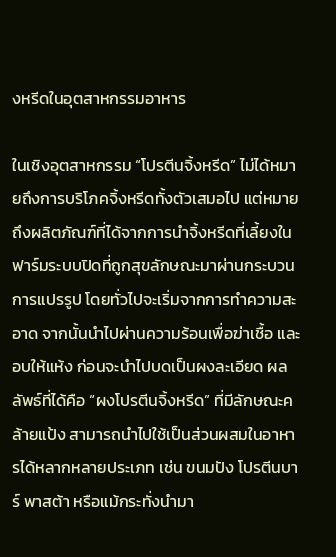งหรีดในอุตสาหกรรมอาหาร

ในเชิงอุตสาหกรรม “โปรตีนจิ้งหรีด” ไม่ได้หมายถึงการบริโภคจิ้งหรีดทั้งตัวเสมอไป แต่หมายถึงผลิตภัณฑ์ที่ได้จากการนำจิ้งหรีดที่เลี้ยงในฟาร์มระบบปิดที่ถูกสุขลักษณะมาผ่านกระบวนการแปรรูป โดยทั่วไปจะเริ่มจากการทำความสะอาด จากนั้นนำไปผ่านความร้อนเพื่อฆ่าเชื้อ และอบให้แห้ง ก่อนจะนำไปบดเป็นผงละเอียด ผลลัพธ์ที่ได้คือ “ผงโปรตีนจิ้งหรีด” ที่มีลักษณะคล้ายแป้ง สามารถนำไปใช้เป็นส่วนผสมในอาหารได้หลากหลายประเภท เช่น ขนมปัง โปรตีนบาร์ พาสต้า หรือแม้กระทั่งนำมา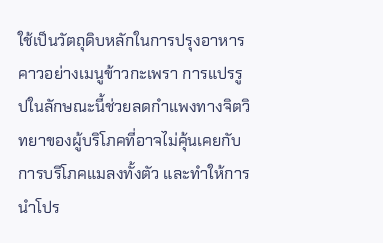ใช้เป็นวัตถุดิบหลักในการปรุงอาหารคาวอย่างเมนูข้าวกะเพรา การแปรรูปในลักษณะนี้ช่วยลดกำแพงทางจิตวิทยาของผู้บริโภคที่อาจไม่คุ้นเคยกับการบริโภคแมลงทั้งตัว และทำให้การนำโปร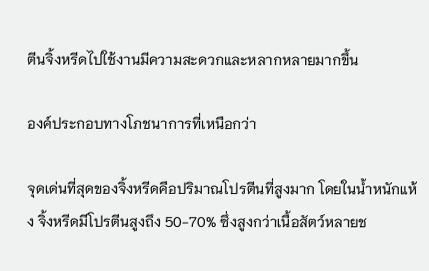ตีนจิ้งหรีดไปใช้งานมีความสะดวกและหลากหลายมากขึ้น

องค์ประกอบทางโภชนาการที่เหนือกว่า

จุดเด่นที่สุดของจิ้งหรีดคือปริมาณโปรตีนที่สูงมาก โดยในน้ำหนักแห้ง จิ้งหรีดมีโปรตีนสูงถึง 50-70% ซึ่งสูงกว่าเนื้อสัตว์หลายช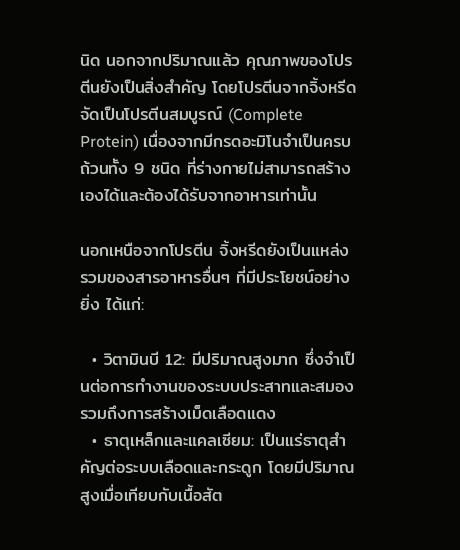นิด นอกจากปริมาณแล้ว คุณภาพของโปรตีนยังเป็นสิ่งสำคัญ โดยโปรตีนจากจิ้งหรีดจัดเป็นโปรตีนสมบูรณ์ (Complete Protein) เนื่องจากมีกรดอะมิโนจำเป็นครบถ้วนทั้ง 9 ชนิด ที่ร่างกายไม่สามารถสร้างเองได้และต้องได้รับจากอาหารเท่านั้น

นอกเหนือจากโปรตีน จิ้งหรีดยังเป็นแหล่งรวมของสารอาหารอื่นๆ ที่มีประโยชน์อย่างยิ่ง ได้แก่:

  • วิตามินบี 12: มีปริมาณสูงมาก ซึ่งจำเป็นต่อการทำงานของระบบประสาทและสมอง รวมถึงการสร้างเม็ดเลือดแดง
  • ธาตุเหล็กและแคลเซียม: เป็นแร่ธาตุสำคัญต่อระบบเลือดและกระดูก โดยมีปริมาณสูงเมื่อเทียบกับเนื้อสัต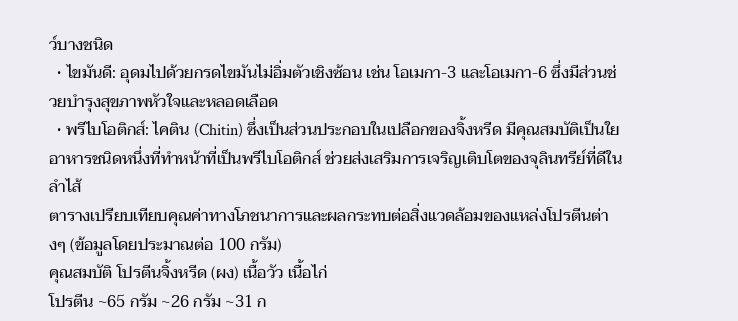ว์บางชนิด
  • ไขมันดี: อุดมไปด้วยกรดไขมันไม่อิ่มตัวเชิงซ้อน เช่น โอเมกา-3 และโอเมกา-6 ซึ่งมีส่วนช่วยบำรุงสุขภาพหัวใจและหลอดเลือด
  • พรีไบโอติกส์: ไคติน (Chitin) ซึ่งเป็นส่วนประกอบในเปลือกของจิ้งหรีด มีคุณสมบัติเป็นใยอาหารชนิดหนึ่งที่ทำหน้าที่เป็นพรีไบโอติกส์ ช่วยส่งเสริมการเจริญเติบโตของจุลินทรีย์ที่ดีในลำไส้
ตารางเปรียบเทียบคุณค่าทางโภชนาการและผลกระทบต่อสิ่งแวดล้อมของแหล่งโปรตีนต่างๆ (ข้อมูลโดยประมาณต่อ 100 กรัม)
คุณสมบัติ โปรตีนจิ้งหรีด (ผง) เนื้อวัว เนื้อไก่
โปรตีน ~65 กรัม ~26 กรัม ~31 ก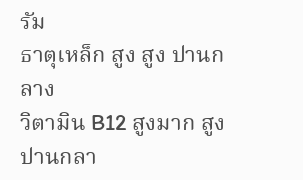รัม
ธาตุเหล็ก สูง สูง ปานกลาง
วิตามิน B12 สูงมาก สูง ปานกลา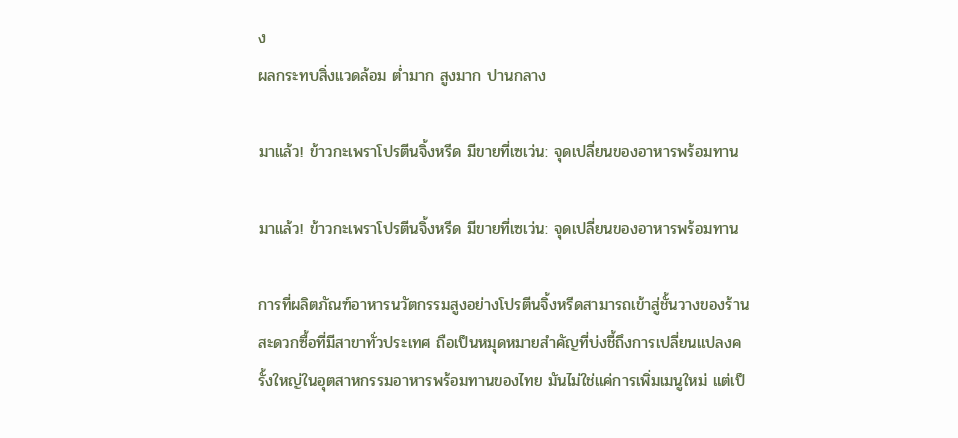ง
ผลกระทบสิ่งแวดล้อม ต่ำมาก สูงมาก ปานกลาง

มาแล้ว! ข้าวกะเพราโปรตีนจิ้งหรีด มีขายที่เซเว่น: จุดเปลี่ยนของอาหารพร้อมทาน

มาแล้ว! ข้าวกะเพราโปรตีนจิ้งหรีด มีขายที่เซเว่น: จุดเปลี่ยนของอาหารพร้อมทาน

การที่ผลิตภัณฑ์อาหารนวัตกรรมสูงอย่างโปรตีนจิ้งหรีดสามารถเข้าสู่ชั้นวางของร้านสะดวกซื้อที่มีสาขาทั่วประเทศ ถือเป็นหมุดหมายสำคัญที่บ่งชี้ถึงการเปลี่ยนแปลงครั้งใหญ่ในอุตสาหกรรมอาหารพร้อมทานของไทย มันไม่ใช่แค่การเพิ่มเมนูใหม่ แต่เป็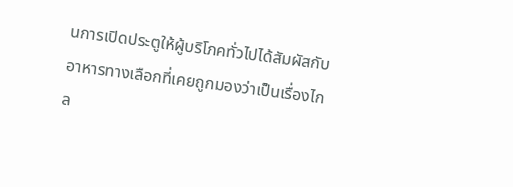นการเปิดประตูให้ผู้บริโภคทั่วไปได้สัมผัสกับอาหารทางเลือกที่เคยถูกมองว่าเป็นเรื่องไกล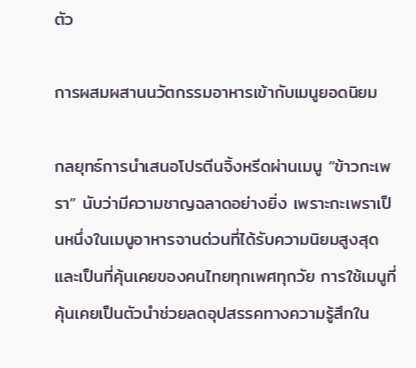ตัว

การผสมผสานนวัตกรรมอาหารเข้ากับเมนูยอดนิยม

กลยุทธ์การนำเสนอโปรตีนจิ้งหรีดผ่านเมนู “ข้าวกะเพรา” นับว่ามีความชาญฉลาดอย่างยิ่ง เพราะกะเพราเป็นหนึ่งในเมนูอาหารจานด่วนที่ได้รับความนิยมสูงสุดและเป็นที่คุ้นเคยของคนไทยทุกเพศทุกวัย การใช้เมนูที่คุ้นเคยเป็นตัวนำช่วยลดอุปสรรคทางความรู้สึกใน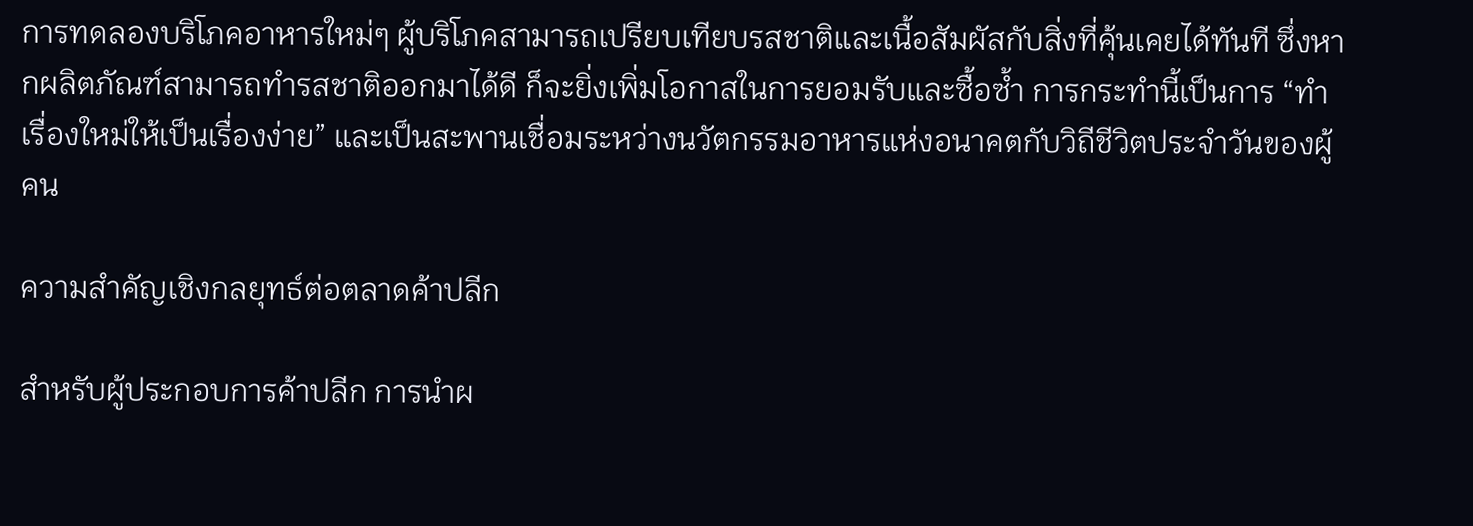การทดลองบริโภคอาหารใหม่ๆ ผู้บริโภคสามารถเปรียบเทียบรสชาติและเนื้อสัมผัสกับสิ่งที่คุ้นเคยได้ทันที ซึ่งหากผลิตภัณฑ์สามารถทำรสชาติออกมาได้ดี ก็จะยิ่งเพิ่มโอกาสในการยอมรับและซื้อซ้ำ การกระทำนี้เป็นการ “ทำเรื่องใหม่ให้เป็นเรื่องง่าย” และเป็นสะพานเชื่อมระหว่างนวัตกรรมอาหารแห่งอนาคตกับวิถีชีวิตประจำวันของผู้คน

ความสำคัญเชิงกลยุทธ์ต่อตลาดค้าปลีก

สำหรับผู้ประกอบการค้าปลีก การนำผ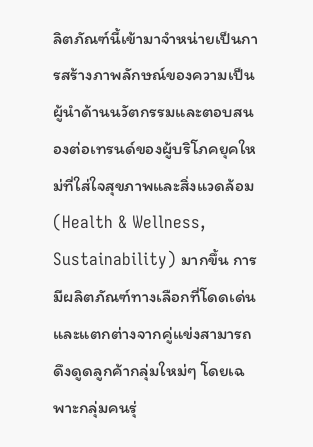ลิตภัณฑ์นี้เข้ามาจำหน่ายเป็นการสร้างภาพลักษณ์ของความเป็นผู้นำด้านนวัตกรรมและตอบสนองต่อเทรนด์ของผู้บริโภคยุคใหม่ที่ใส่ใจสุขภาพและสิ่งแวดล้อม (Health & Wellness, Sustainability) มากขึ้น การมีผลิตภัณฑ์ทางเลือกที่โดดเด่นและแตกต่างจากคู่แข่งสามารถดึงดูดลูกค้ากลุ่มใหม่ๆ โดยเฉพาะกลุ่มคนรุ่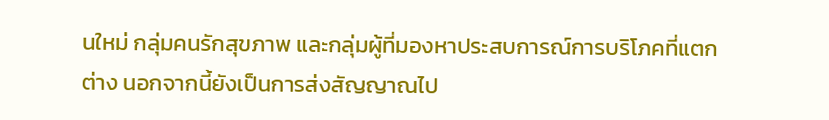นใหม่ กลุ่มคนรักสุขภาพ และกลุ่มผู้ที่มองหาประสบการณ์การบริโภคที่แตกต่าง นอกจากนี้ยังเป็นการส่งสัญญาณไป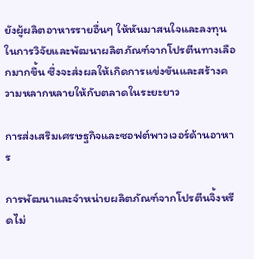ยังผู้ผลิตอาหารรายอื่นๆ ให้หันมาสนใจและลงทุนในการวิจัยและพัฒนาผลิตภัณฑ์จากโปรตีนทางเลือกมากขึ้น ซึ่งจะส่งผลให้เกิดการแข่งขันและสร้างความหลากหลายให้กับตลาดในระยะยาว

การส่งเสริมเศรษฐกิจและซอฟต์พาวเวอร์ด้านอาหาร

การพัฒนาและจำหน่ายผลิตภัณฑ์จากโปรตีนจิ้งหรีดไม่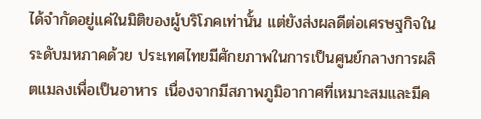ได้จำกัดอยู่แค่ในมิติของผู้บริโภคเท่านั้น แต่ยังส่งผลดีต่อเศรษฐกิจในระดับมหภาคด้วย ประเทศไทยมีศักยภาพในการเป็นศูนย์กลางการผลิตแมลงเพื่อเป็นอาหาร เนื่องจากมีสภาพภูมิอากาศที่เหมาะสมและมีค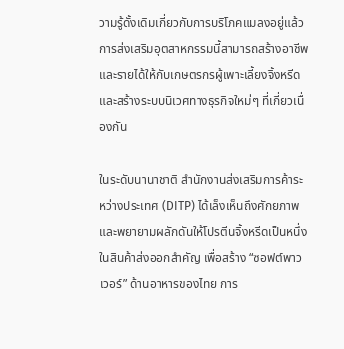วามรู้ดั้งเดิมเกี่ยวกับการบริโภคแมลงอยู่แล้ว การส่งเสริมอุตสาหกรรมนี้สามารถสร้างอาชีพและรายได้ให้กับเกษตรกรผู้เพาะเลี้ยงจิ้งหรีด และสร้างระบบนิเวศทางธุรกิจใหม่ๆ ที่เกี่ยวเนื่องกัน

ในระดับนานาชาติ สำนักงานส่งเสริมการค้าระหว่างประเทศ (DITP) ได้เล็งเห็นถึงศักยภาพและพยายามผลักดันให้โปรตีนจิ้งหรีดเป็นหนึ่งในสินค้าส่งออกสำคัญ เพื่อสร้าง “ซอฟต์พาวเวอร์” ด้านอาหารของไทย การ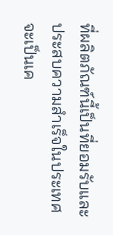ที่ผลิตภัณฑ์นี้เป็นที่ยอมรับและประสบความสำเร็จในประเทศ จะเป็นเค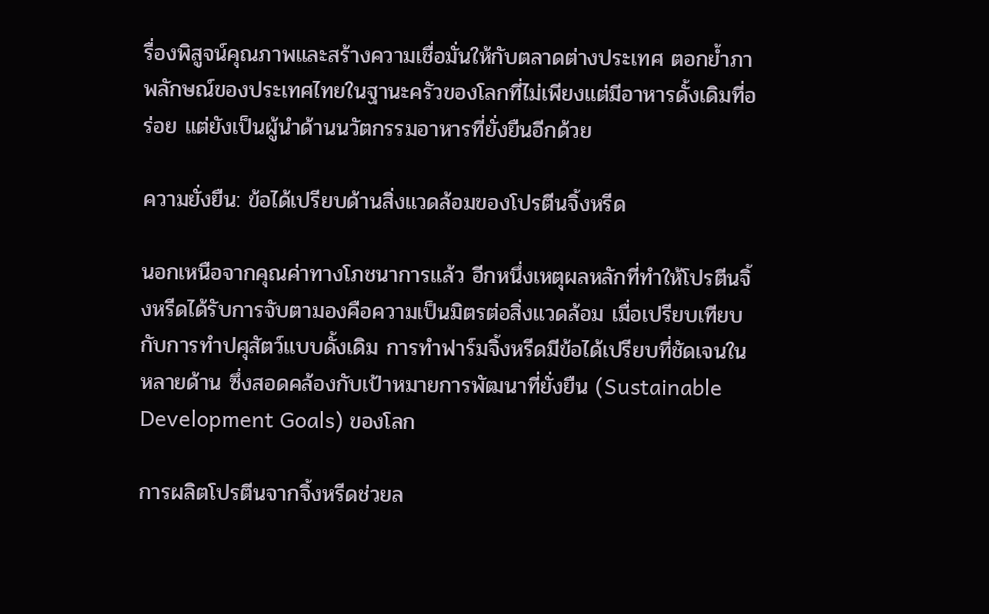รื่องพิสูจน์คุณภาพและสร้างความเชื่อมั่นให้กับตลาดต่างประเทศ ตอกย้ำภาพลักษณ์ของประเทศไทยในฐานะครัวของโลกที่ไม่เพียงแต่มีอาหารดั้งเดิมที่อร่อย แต่ยังเป็นผู้นำด้านนวัตกรรมอาหารที่ยั่งยืนอีกด้วย

ความยั่งยืน: ข้อได้เปรียบด้านสิ่งแวดล้อมของโปรตีนจิ้งหรีด

นอกเหนือจากคุณค่าทางโภชนาการแล้ว อีกหนึ่งเหตุผลหลักที่ทำให้โปรตีนจิ้งหรีดได้รับการจับตามองคือความเป็นมิตรต่อสิ่งแวดล้อม เมื่อเปรียบเทียบกับการทำปศุสัตว์แบบดั้งเดิม การทำฟาร์มจิ้งหรีดมีข้อได้เปรียบที่ชัดเจนในหลายด้าน ซึ่งสอดคล้องกับเป้าหมายการพัฒนาที่ยั่งยืน (Sustainable Development Goals) ของโลก

การผลิตโปรตีนจากจิ้งหรีดช่วยล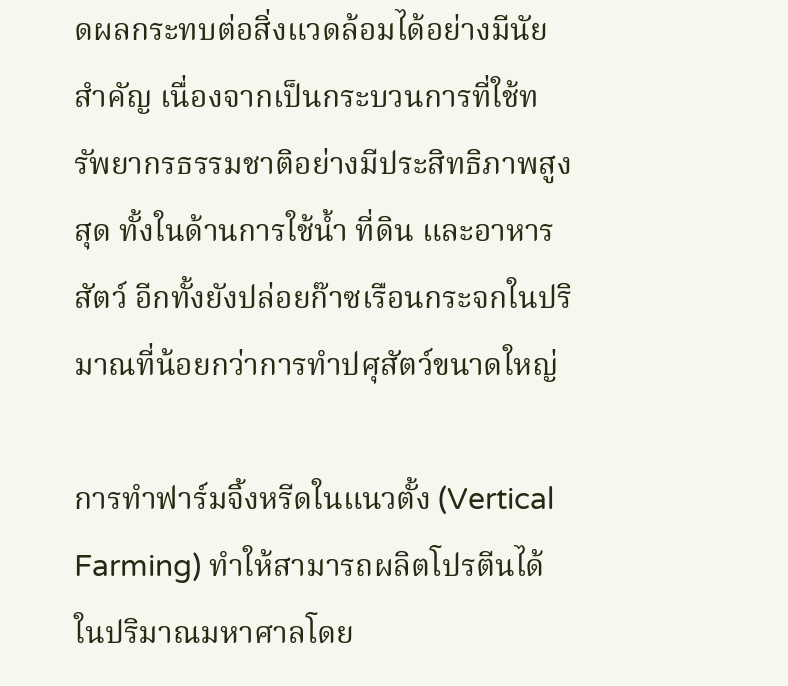ดผลกระทบต่อสิ่งแวดล้อมได้อย่างมีนัยสำคัญ เนื่องจากเป็นกระบวนการที่ใช้ทรัพยากรธรรมชาติอย่างมีประสิทธิภาพสูงสุด ทั้งในด้านการใช้น้ำ ที่ดิน และอาหารสัตว์ อีกทั้งยังปล่อยก๊าซเรือนกระจกในปริมาณที่น้อยกว่าการทำปศุสัตว์ขนาดใหญ่

การทำฟาร์มจิ้งหรีดในแนวตั้ง (Vertical Farming) ทำให้สามารถผลิตโปรตีนได้ในปริมาณมหาศาลโดย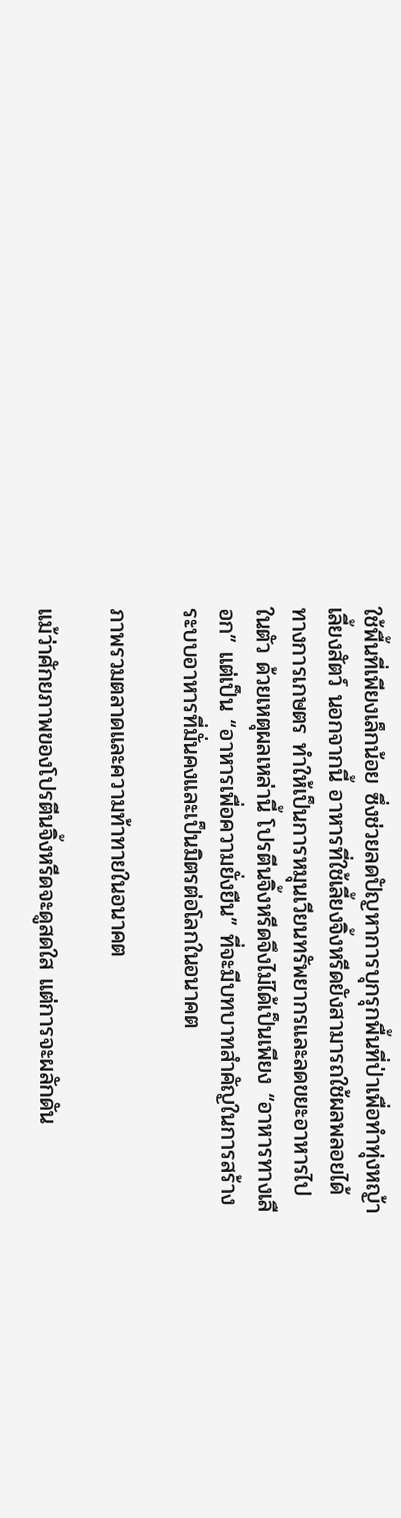ใช้พื้นที่เพียงเล็กน้อย ซึ่งช่วยลดปัญหาการบุกรุกพื้นที่ป่าเพื่อทำทุ่งหญ้าเลี้ยงสัตว์ นอกจากนี้ อาหารที่ใช้เลี้ยงจิ้งหรีดยังสามารถใช้ผลพลอยได้ทางการเกษตร ทำให้เป็นการหมุนเวียนทรัพยากรและลดขยะอาหารไปในตัว ด้วยเหตุผลเหล่านี้ โปรตีนจิ้งหรีดจึงไม่ได้เป็นเพียง “อาหารทางเลือก” แต่เป็น “อาหารเพื่อความยั่งยืน” ที่จะมีบทบาทสำคัญในการสร้างระบบอาหารที่มั่นคงและเป็นมิตรต่อโลกในอนาคต

ภาพรวมตลาดและความท้าทายในอนาคต

แม้ว่าศักยภาพของโปรตีนจิ้งหรีดจะดูสดใส แต่การจะผลักดัน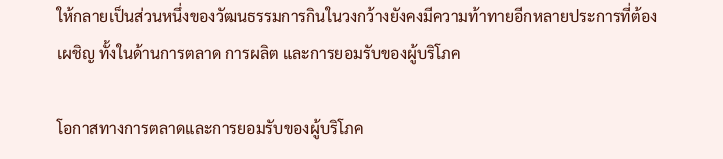ให้กลายเป็นส่วนหนึ่งของวัฒนธรรมการกินในวงกว้างยังคงมีความท้าทายอีกหลายประการที่ต้องเผชิญ ทั้งในด้านการตลาด การผลิต และการยอมรับของผู้บริโภค

โอกาสทางการตลาดและการยอมรับของผู้บริโภค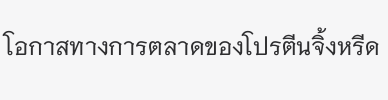โอกาสทางการตลาดของโปรตีนจิ้งหรีด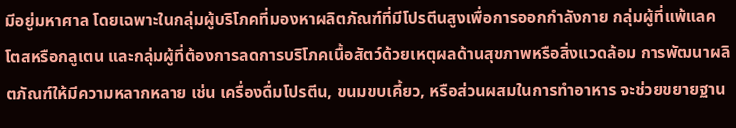มีอยู่มหาศาล โดยเฉพาะในกลุ่มผู้บริโภคที่มองหาผลิตภัณฑ์ที่มีโปรตีนสูงเพื่อการออกกำลังกาย กลุ่มผู้ที่แพ้แลคโตสหรือกลูเตน และกลุ่มผู้ที่ต้องการลดการบริโภคเนื้อสัตว์ด้วยเหตุผลด้านสุขภาพหรือสิ่งแวดล้อม การพัฒนาผลิตภัณฑ์ให้มีความหลากหลาย เช่น เครื่องดื่มโปรตีน, ขนมขบเคี้ยว, หรือส่วนผสมในการทำอาหาร จะช่วยขยายฐาน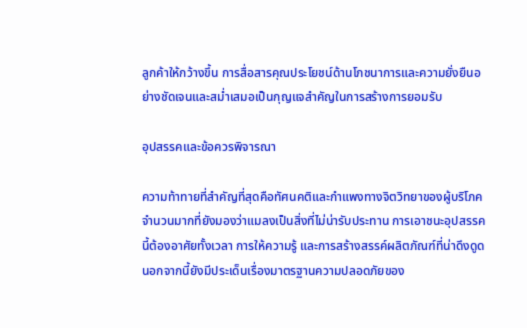ลูกค้าให้กว้างขึ้น การสื่อสารคุณประโยชน์ด้านโภชนาการและความยั่งยืนอย่างชัดเจนและสม่ำเสมอเป็นกุญแจสำคัญในการสร้างการยอมรับ

อุปสรรคและข้อควรพิจารณา

ความท้าทายที่สำคัญที่สุดคือทัศนคติและกำแพงทางจิตวิทยาของผู้บริโภคจำนวนมากที่ยังมองว่าแมลงเป็นสิ่งที่ไม่น่ารับประทาน การเอาชนะอุปสรรคนี้ต้องอาศัยทั้งเวลา การให้ความรู้ และการสร้างสรรค์ผลิตภัณฑ์ที่น่าดึงดูด นอกจากนี้ยังมีประเด็นเรื่องมาตรฐานความปลอดภัยของ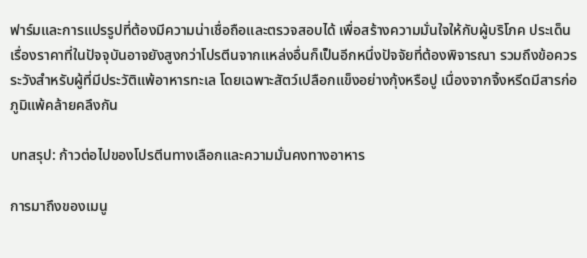ฟาร์มและการแปรรูปที่ต้องมีความน่าเชื่อถือและตรวจสอบได้ เพื่อสร้างความมั่นใจให้กับผู้บริโภค ประเด็นเรื่องราคาที่ในปัจจุบันอาจยังสูงกว่าโปรตีนจากแหล่งอื่นก็เป็นอีกหนึ่งปัจจัยที่ต้องพิจารณา รวมถึงข้อควรระวังสำหรับผู้ที่มีประวัติแพ้อาหารทะเล โดยเฉพาะสัตว์เปลือกแข็งอย่างกุ้งหรือปู เนื่องจากจิ้งหรีดมีสารก่อภูมิแพ้คล้ายคลึงกัน

บทสรุป: ก้าวต่อไปของโปรตีนทางเลือกและความมั่นคงทางอาหาร

การมาถึงของเมนู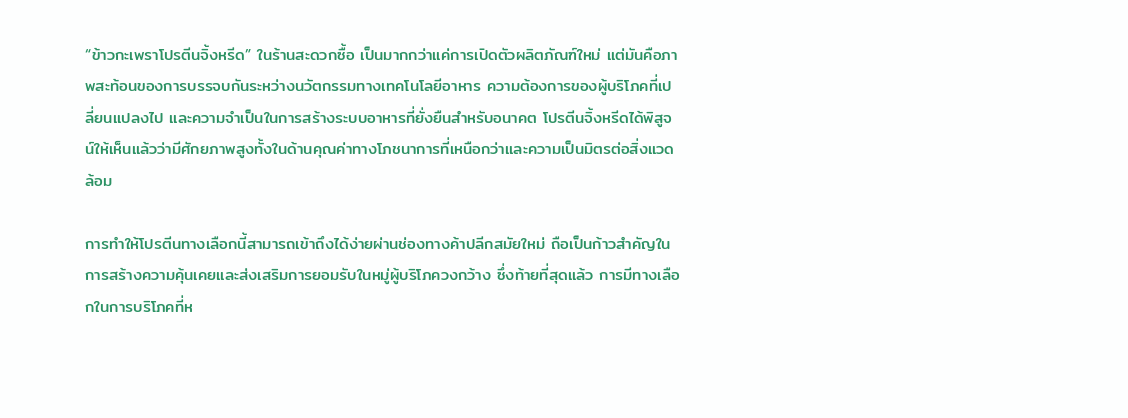“ข้าวกะเพราโปรตีนจิ้งหรีด” ในร้านสะดวกซื้อ เป็นมากกว่าแค่การเปิดตัวผลิตภัณฑ์ใหม่ แต่มันคือภาพสะท้อนของการบรรจบกันระหว่างนวัตกรรมทางเทคโนโลยีอาหาร ความต้องการของผู้บริโภคที่เปลี่ยนแปลงไป และความจำเป็นในการสร้างระบบอาหารที่ยั่งยืนสำหรับอนาคต โปรตีนจิ้งหรีดได้พิสูจน์ให้เห็นแล้วว่ามีศักยภาพสูงทั้งในด้านคุณค่าทางโภชนาการที่เหนือกว่าและความเป็นมิตรต่อสิ่งแวดล้อม

การทำให้โปรตีนทางเลือกนี้สามารถเข้าถึงได้ง่ายผ่านช่องทางค้าปลีกสมัยใหม่ ถือเป็นก้าวสำคัญในการสร้างความคุ้นเคยและส่งเสริมการยอมรับในหมู่ผู้บริโภควงกว้าง ซึ่งท้ายที่สุดแล้ว การมีทางเลือกในการบริโภคที่ห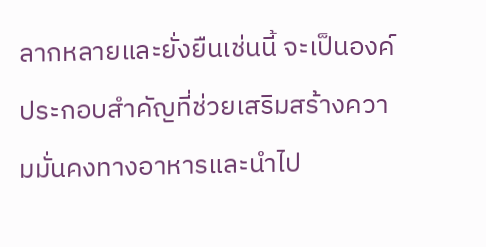ลากหลายและยั่งยืนเช่นนี้ จะเป็นองค์ประกอบสำคัญที่ช่วยเสริมสร้างความมั่นคงทางอาหารและนำไป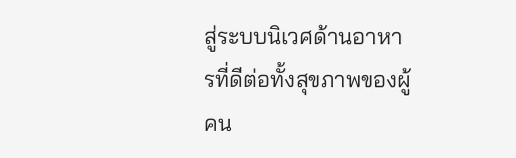สู่ระบบนิเวศด้านอาหารที่ดีต่อทั้งสุขภาพของผู้คน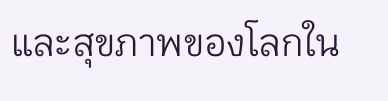และสุขภาพของโลกใน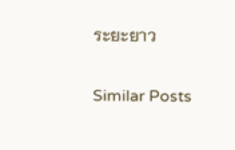ระยะยาว

Similar Posts